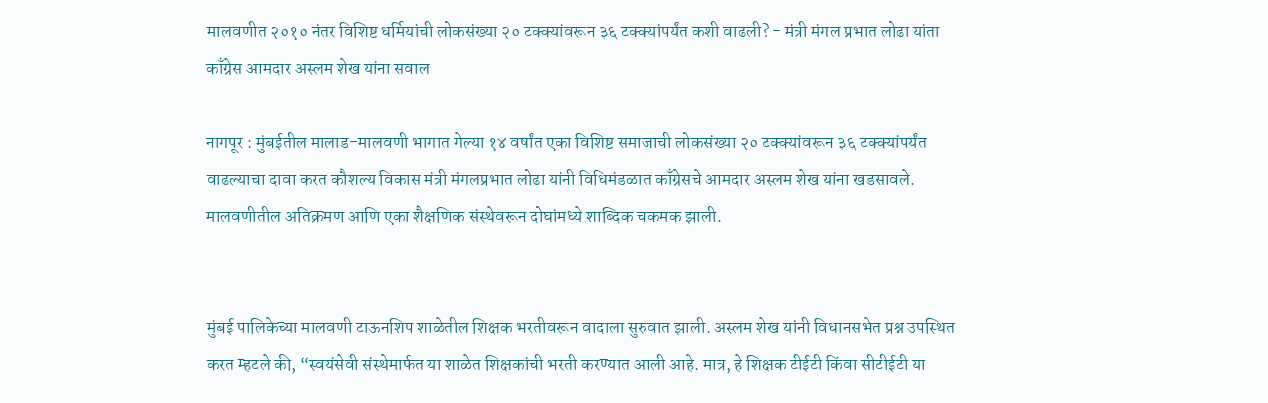मालवणीत २०१० नंतर विशिष्ट धर्मियांची लोकसंख्या २० टक्क्यांवरून ३६ टक्क्यांपर्यंत कशी वाढली? - मंत्री मंगल प्रभात लोढा यांता काँग्रेस आमदार अस्लम शेख यांना सवाल

नागपूर : मुंबईतील मालाड-मालवणी भागात गेल्या १४ वर्षांत एका विशिष्ट समाजाची लोकसंख्या २० टक्क्यांवरून ३६ टक्क्यांपर्यंत वाढल्याचा दावा करत कौशल्य विकास मंत्री मंगलप्रभात लोढा यांनी विधिमंडळात काँग्रेसचे आमदार अस्लम शेख यांना खडसावले. मालवणीतील अतिक्रमण आणि एका शैक्षणिक संस्थेवरून दोघांमध्ये शाब्दिक चकमक झाली.


मुंबई पालिकेच्या मालवणी टाऊनशिप शाळेतील शिक्षक भरतीवरून वादाला सुरुवात झाली. अस्लम शेख यांनी विधानसभेत प्रश्न उपस्थित करत म्हटले की, “स्वयंसेवी संस्थेमार्फत या शाळेत शिक्षकांची भरती करण्यात आली आहे. मात्र, हे शिक्षक टीईटी किंवा सीटीईटी या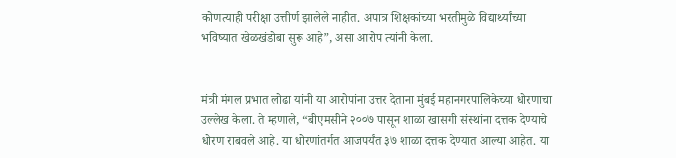कोणत्याही परीक्षा उत्तीर्ण झालेले नाहीत. अपात्र शिक्षकांच्या भरतीमुळे विद्यार्थ्यांच्या भविष्यात खेळखंडोबा सुरू आहे”, असा आरोप त्यांनी केला.


मंत्री मंगल प्रभात लोढा यांनी या आरोपांना उत्तर देताना मुंबई महानगरपालिकेच्या धोरणाचा उल्लेख केला. ते म्हणाले, “बीएमसीने २००७ पासून शाळा खासगी संस्थांना दत्तक देण्याचे धोरण राबवले आहे. या धोरणांतर्गत आजपर्यंत ३७ शाळा दत्तक देण्यात आल्या आहेत. या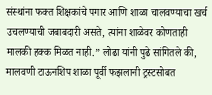संस्थांना फक्त शिक्षकांचे पगार आणि शाळा चालवण्याचा खर्च उचलण्याची जबाबदारी असते, त्यांना शाळेवर कोणताही मालकी हक्क मिळत नाही.” लोढा यांनी पुढे सांगितले की, मालवणी टाऊनशिप शाळा पूर्वी फझलानी ट्रस्टसोबत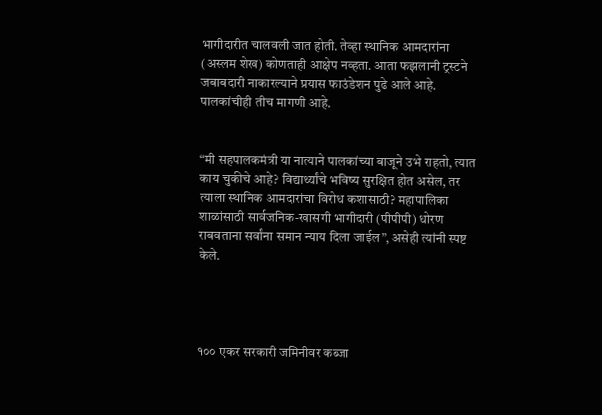भागीदारीत चालवली जात होती. तेव्हा स्थानिक आमदारांना (अस्लम शेख) कोणताही आक्षेप नव्हता. आता फझलानी ट्रस्टने जबाबदारी नाकारल्याने प्रयास फाउंडेशन पुढे आले आहे. पालकांचीही तीच मागणी आहे.


“मी सहपालकमंत्री या नात्याने पालकांच्या बाजूने उभे राहतो, त्यात काय चुकीचे आहे? विद्यार्थ्यांचे भविष्य सुरक्षित होत असेल, तर त्याला स्थानिक आमदारांचा विरोध कशासाठी? महापालिका शाळांसाठी सार्वजनिक-खासगी भागीदारी (पीपीपी) धोरण राबवताना सर्वांना समान न्याय दिला जाईल”, असेही त्यांनी स्पष्ट केले.




१०० एकर सरकारी जमिनीवर कब्जा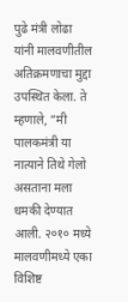पुढे मंत्री लोढा यांनी मालवणीतील अतिक्रमणाचा मुद्दा उपस्थित केला. ते म्हणाले, “मी पालकमंत्री या नात्याने तिथे गेलो असताना मला धमकी देण्यात आली. २०१० मध्ये मालवणीमध्ये एका विशिष्ट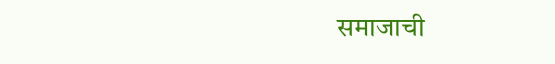समाजाची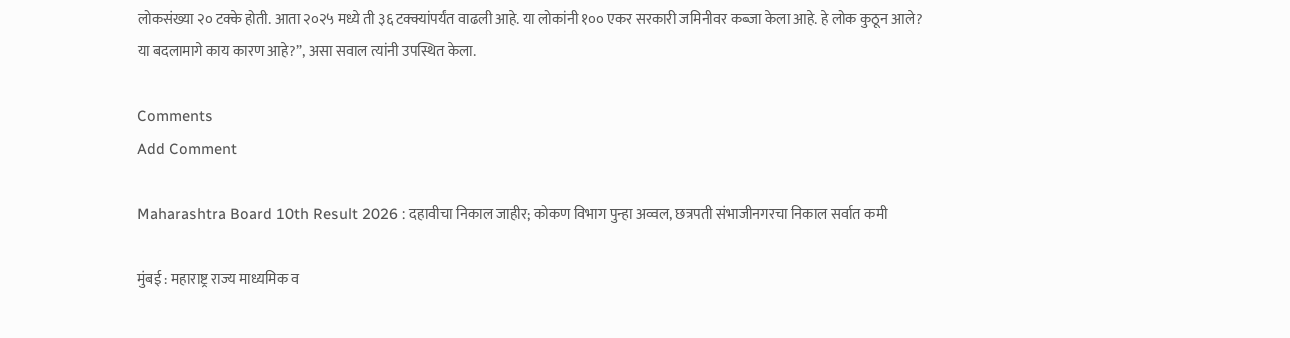लोकसंख्या २० टक्के होती. आता २०२५ मध्ये ती ३६ टक्क्यांपर्यंत वाढली आहे. या लोकांनी १०० एकर सरकारी जमिनीवर कब्जा केला आहे. हे लोक कुठून आले? या बदलामागे काय कारण आहे?”, असा सवाल त्यांनी उपस्थित केला.

Comments
Add Comment

Maharashtra Board 10th Result 2026 : दहावीचा निकाल जाहीर; कोकण विभाग पुन्हा अव्वल, छत्रपती संभाजीनगरचा निकाल सर्वात कमी

मुंबई : महाराष्ट्र राज्य माध्यमिक व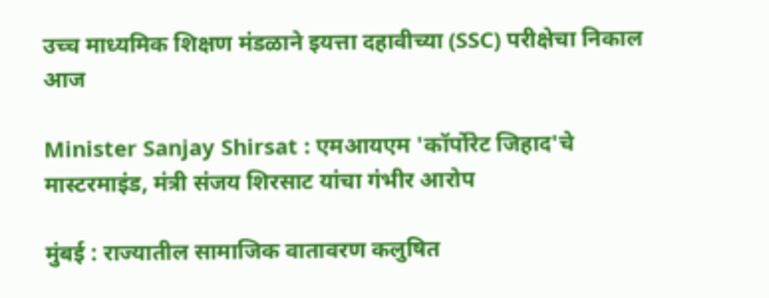उच्च माध्यमिक शिक्षण मंडळाने इयत्ता दहावीच्या (SSC) परीक्षेचा निकाल आज

Minister Sanjay Shirsat : एमआयएम 'कॉर्पोरेट जिहाद'चे मास्टरमाइंड, मंत्री संजय शिरसाट यांचा गंभीर आरोप

मुंबई : राज्यातील सामाजिक वातावरण कलुषित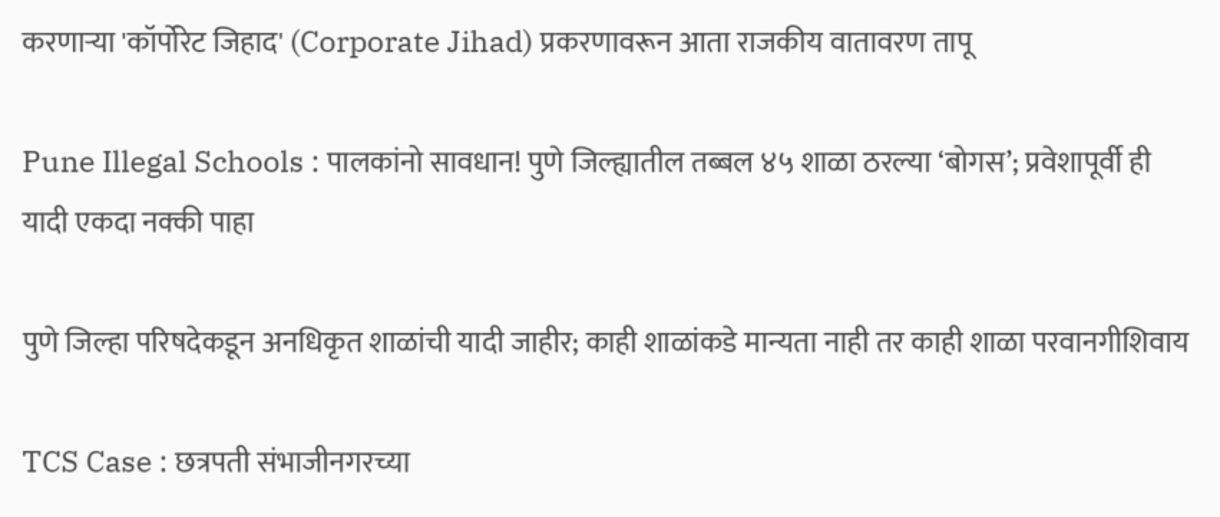करणाऱ्या 'कॉर्पोरेट जिहाद' (Corporate Jihad) प्रकरणावरून आता राजकीय वातावरण तापू

Pune Illegal Schools : पालकांनो सावधान! पुणे जिल्ह्यातील तब्बल ४५ शाळा ठरल्या ‘बोगस’; प्रवेशापूर्वी ही यादी एकदा नक्की पाहा

पुणे जिल्हा परिषदेकडून अनधिकृत शाळांची यादी जाहीर; काही शाळांकडे मान्यता नाही तर काही शाळा परवानगीशिवाय

TCS Case : छत्रपती संभाजीनगरच्या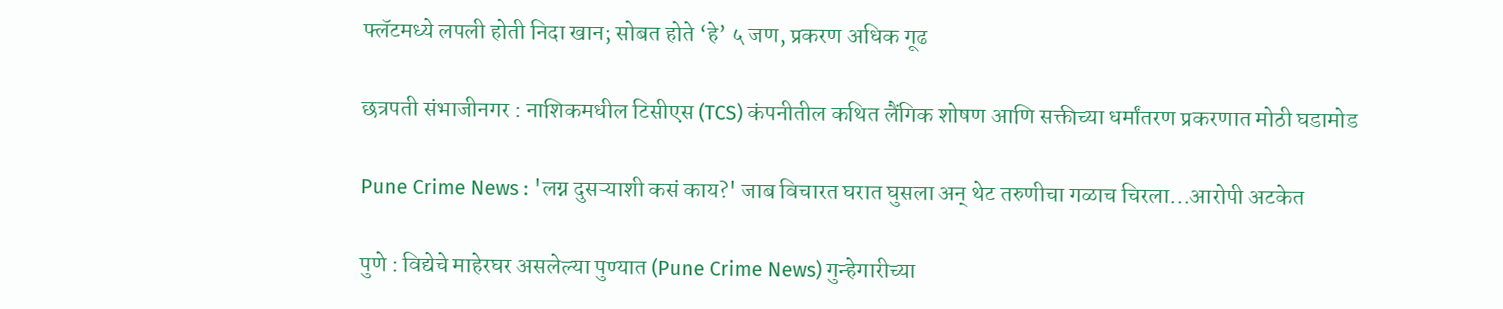फ्लॅटमध्ये लपली होती निदा खान; सोबत होते ‘हे’ ५ जण, प्रकरण अधिक गूढ

छत्रपती संभाजीनगर : नाशिकमधील टिसीएस (TCS) कंपनीतील कथित लैंगिक शोषण आणि सक्तीच्या धर्मांतरण प्रकरणात मोठी घडामोड

Pune Crime News : 'लग्न दुसऱ्याशी कसं काय?' जाब विचारत घरात घुसला अन् थेट तरुणीचा गळाच चिरला...आरोपी अटकेत

पुणे : विद्येचे माहेरघर असलेल्या पुण्यात (Pune Crime News) गुन्हेगारीच्या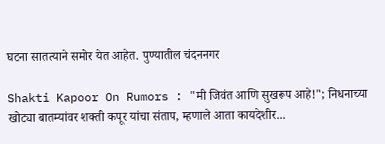घटना सातत्याने समोर येत आहेत. पुण्यातील चंदननगर

Shakti Kapoor On Rumors : "मी जिवंत आणि सुखरूप आहे!"; निधनाच्या खोट्या बातम्यांवर शक्ती कपूर यांचा संताप, म्हणाले आता कायदेशीर...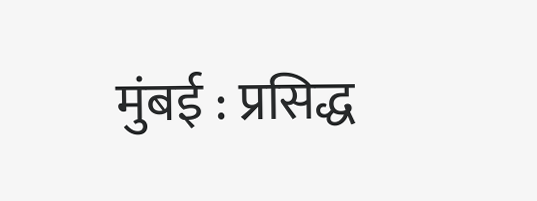मुंबई : प्रसिद्ध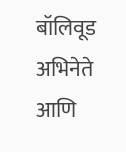बॉलिवूड अभिनेते आणि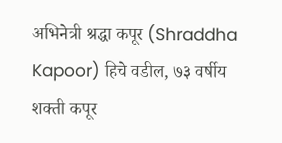अभिनेत्री श्रद्धा कपूर (Shraddha Kapoor) हिचे वडील, ७३ वर्षीय शक्ती कपूर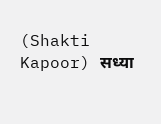(Shakti Kapoor) सध्या